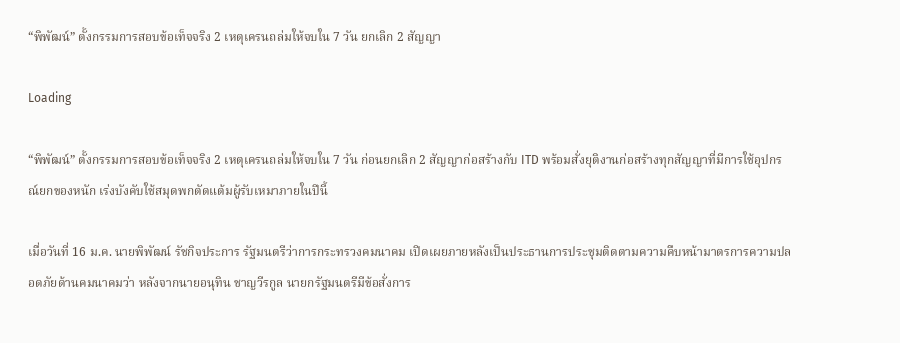“พิพัฒน์” ตั้งกรรมการสอบข้อเท็จจริง 2 เหตุเครนถล่มให้จบใน 7 วัน ยกเลิก 2 สัญญา

Loading

“พิพัฒน์” ตั้งกรรมการสอบข้อเท็จจริง 2 เหตุเครนถล่มให้จบใน 7 วัน ก่อนยกเลิก 2 สัญญาก่อสร้างกับ ITD พร้อมสั่งยุติงานก่อสร้างทุกสัญญาที่มีการใช้อุปกรณ์ยกของหนัก เร่งบังคับใช้สมุดพกตัดแต้มผู้รับเหมาภายในปีนี้

เมื่อวันที่ 16 ม.ค. นายพิพัฒน์ รัชกิจประการ รัฐมนตรีว่าการกระทรวงคมนาคม เปิดเผยภายหลังเป็นประธานการประชุมติดตามความคืบหน้ามาตรการความปลอดภัยด้านคมนาคมว่า หลังจากนายอนุทิน ชาญวีรกูล นายกรัฐมนตรีมีข้อสั่งการ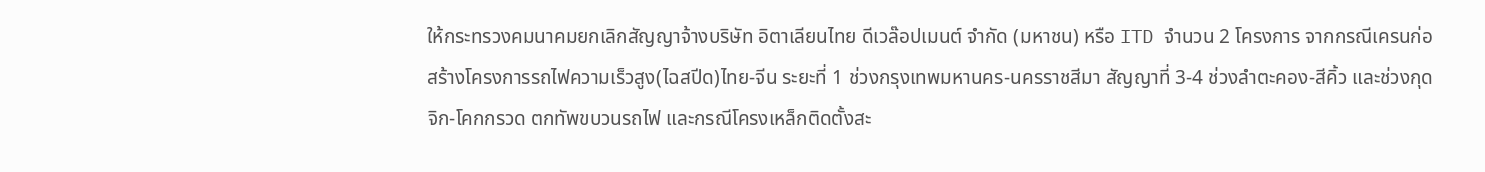ให้กระทรวงคมนาคมยกเลิกสัญญาจ้างบริษัท อิตาเลียนไทย ดีเวล๊อปเมนต์ จำกัด (มหาชน) หรือ ITD จำนวน 2 โครงการ จากกรณีเครนก่อสร้างโครงการรถไฟความเร็วสูง(ไฉสปีด)ไทย-จีน ระยะที่ 1 ช่วงกรุงเทพมหานคร-นครราชสีมา สัญญาที่ 3-4 ช่วงลำตะคอง-สีคิ้ว และช่วงกุดจิก-โคกกรวด ตกทัพขบวนรถไฟ และกรณีโครงเหล็กติดตั้งสะ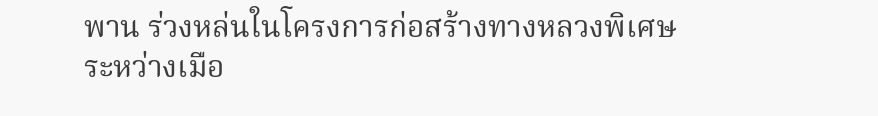พาน ร่วงหล่นในโครงการก่อสร้างทางหลวงพิเศษระหว่างเมือ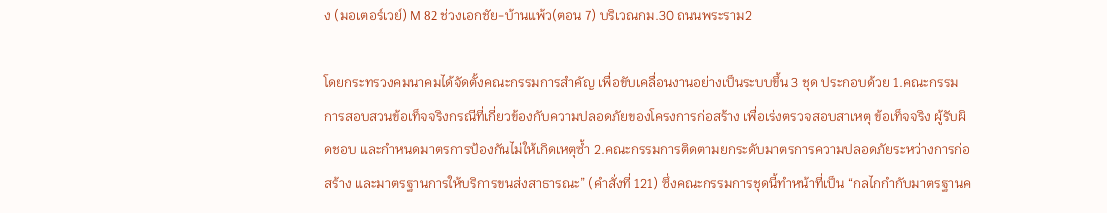ง (มอเตอร์เวย์) M 82 ช่วงเอกชัย-บ้านแพ้ว(ตอน 7) บริเวณกม.30 ถนนพระราม2

โดยกระทรวงคมนาคมได้จัดตั้งคณะกรรมการสำคัญ เพื่อขับเคลื่อนงานอย่างเป็นระบบขึ้น 3 ชุด ประกอบด้วย 1.คณะกรรมการสอบสวนข้อเท็จจริงกรณีที่เกี่ยวข้องกับความปลอดภัยของโครงการก่อสร้าง เพื่อเร่งตรวจสอบสาเหตุ ข้อเท็จจริง ผู้รับผิดชอบ และกำหนดมาตรการป้องกันไม่ให้เกิดเหตุซ้ำ 2.คณะกรรมการติดตามยกระดับมาตรการความปลอดภัยระหว่างการก่อสร้าง และมาตรฐานการให้บริการขนส่งสาธารณะ” (คำสั่งที่ 121) ซึ่งคณะกรรมการชุดนี้ทำหน้าที่เป็น “กลไกกำกับมาตรฐานค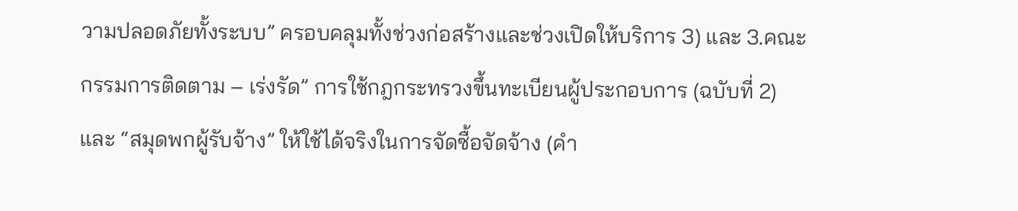วามปลอดภัยทั้งระบบ” ครอบคลุมทั้งช่วงก่อสร้างและช่วงเปิดให้บริการ 3) และ 3.คณะกรรมการติดตาม – เร่งรัด” การใช้กฎกระทรวงขึ้นทะเบียนผู้ประกอบการ (ฉบับที่ 2) และ “สมุดพกผู้รับจ้าง” ให้ใช้ได้จริงในการจัดซื้อจัดจ้าง (คำ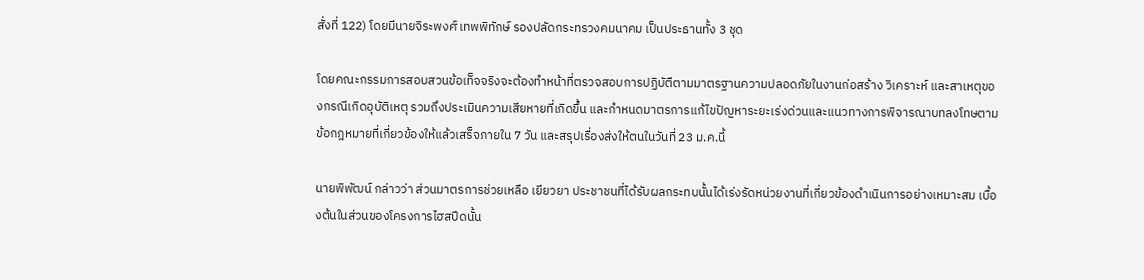สั่งที่ 122) โดยมีนายจิระพงศ์ เทพพิทักษ์ รองปลัดกระทรวงคมนาคม เป็นประธานทั้ง 3 ชุด

โดยคณะกรรมการสอบสวนข้อเท็จจริงจะต้องทำหน้าที่ตรวจสอบการปฏิบัตืตามมาตรฐานความปลอดภัยในงานก่อสร้าง วิเคราะห์ และสาเหตุของกรณีเกิดอุบัติเหตุ รวมถึงประเมินความเสียหายที่เกิดขึ้น และกำหนดมาตรการแก้ไขปัญหาระยะเร่งด่วนและแนวทางการพิจารณาบทลงโทษตามข้อกฎหมายที่เกี่ยวข้องให้แล้วเสร็จภายใน 7 วัน และสรุปเรื่องส่งให้ตนในวันที่ 23 ม.ค.นี้

นายพิพัฒน์ กล่าวว่า ส่วนมาตรการช่วยเหลือ เยียวยา ประชาชนที่ได้รับผลกระทบนั้นได้เร่งรัดหน่วยงานที่เกี่ยวข้องดำเนินการอย่างเหมาะสม เบื้องต้นในส่วนของโครงการไฮสปีดนั้น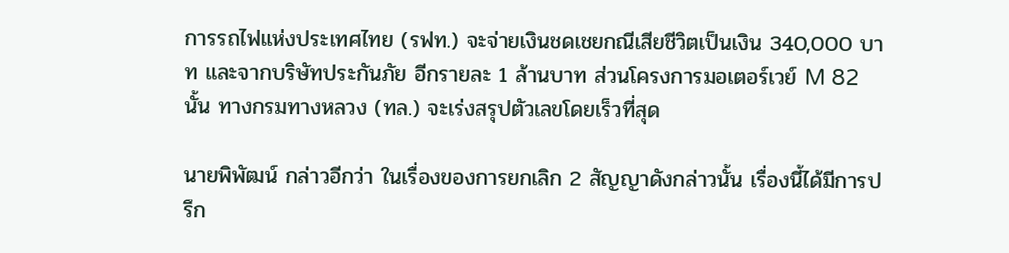การรถไฟแห่งประเทศไทย (รฟท.) จะจ่ายเงินชดเชยกณีเสียชีวิตเป็นเงิน 340,000 บาท และจากบริษัทประกันภัย อีกรายละ 1 ล้านบาท ส่วนโครงการมอเตอร์เวย์ M 82 นั้น ทางกรมทางหลวง (ทล.) จะเร่งสรุปตัวเลขโดยเร็วที่สุด

นายพิพัฒน์ กล่าวอีกว่า ในเรื่องของการยกเลิก 2 สัญญาดังกล่าวนั้น เรื่องนี้ได้มีการปรึก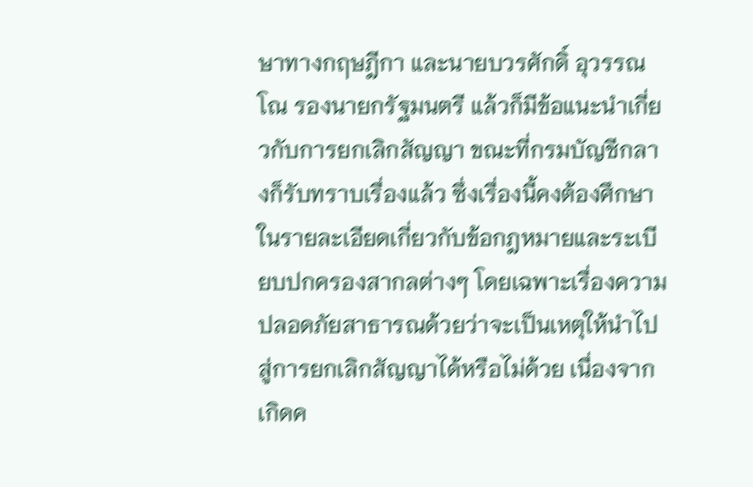ษาทางกฤษฎีกา และนายบวรศักดิ์ อุวรรณโณ รองนายกรัฐมนตรี แล้วก็มีข้อแนะนำเกี่ยวกับการยกเลิกสัญญา ขณะที่กรมบัญชีกลางก็รับทราบเรื่องแล้ว ซึ่งเรื่องนี้คงต้องศึกษาในรายละเอียดเกี่ยวกับข้อกฎหมายและระเบียบปกครองสากลต่างๆ โดยเฉพาะเรื่องความปลอดภัยสาธารณด้วยว่าจะเป็นเหตุให้นำไปสู่การยกเลิกสัญญาได้หรือไม่ด้วย เนื่องจากเกิดค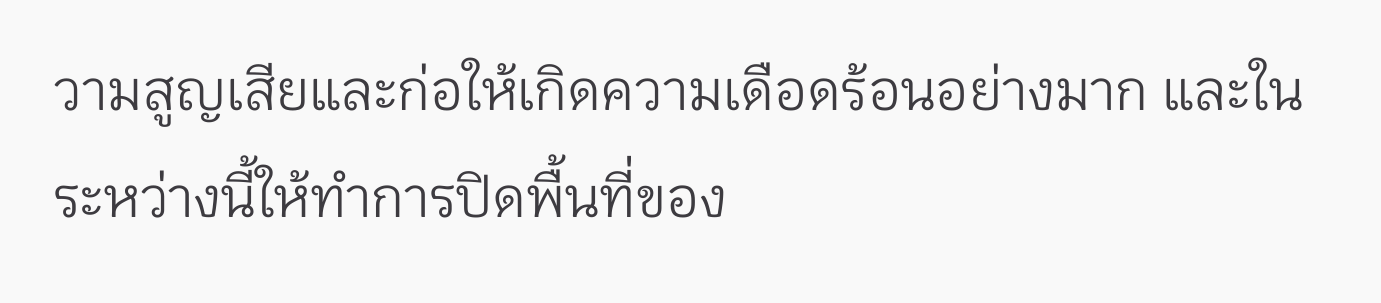วามสูญเสียและก่อให้เกิดความเดือดร้อนอย่างมาก และในระหว่างนี้ให้ทำการปิดพื้นที่ของ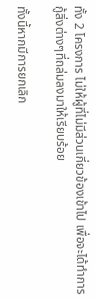ทั้ง 2 โครงการ ไม่ให้ผู้ที่ไม่มีส่วนเกี่ยวข้องเข้าไป เพื่อจะได้ทำการกู้สิ่งต่างๆที่ถล่มลงมาให้เรียบร้อย

ทั้งนี้หากมีการยกเลิก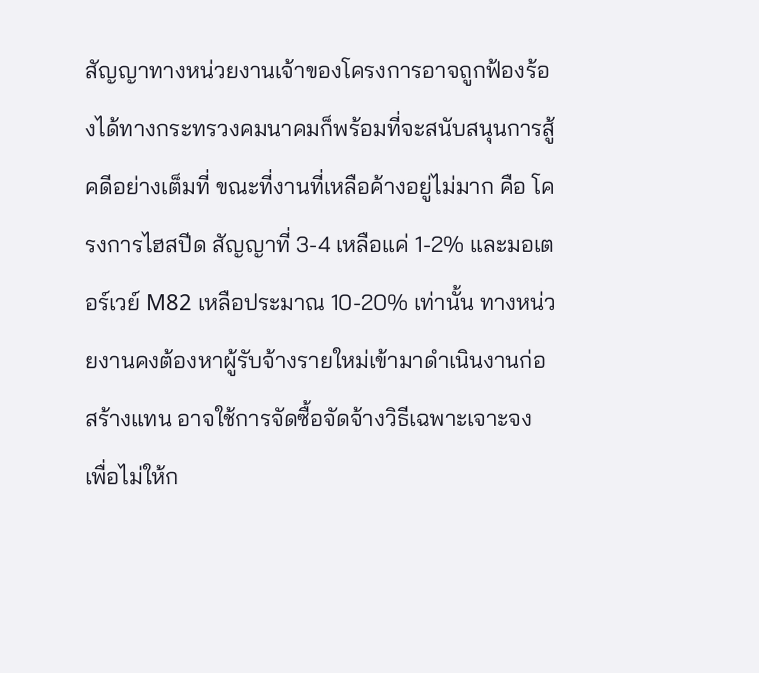สัญญาทางหน่วยงานเจ้าของโครงการอาจถูกฟ้องร้องได้ทางกระทรวงคมนาคมก็พร้อมที่จะสนับสนุนการสู้คดีอย่างเต็มที่ ขณะที่งานที่เหลือค้างอยู่ไม่มาก คือ โครงการไฮสปีด สัญญาที่ 3-4 เหลือแค่ 1-2% และมอเตอร์เวย์ M82 เหลือประมาณ 10-20% เท่านั้น ทางหน่วยงานคงต้องหาผู้รับจ้างรายใหม่เข้ามาดำเนินงานก่อสร้างแทน อาจใช้การจัดซื้อจัดจ้างวิธีเฉพาะเจาะจง เพื่อไม่ให้ก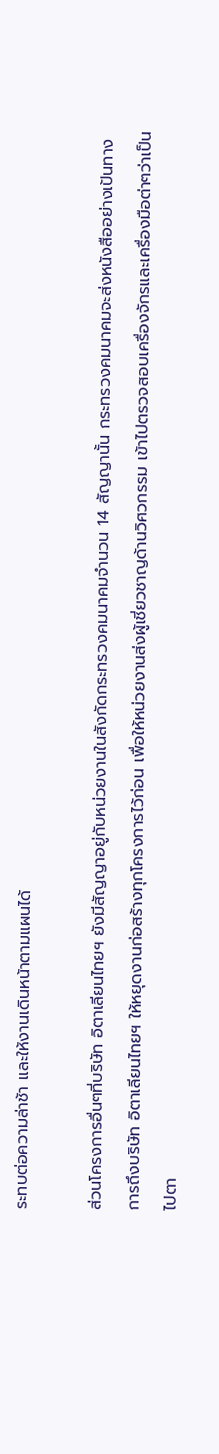ระทบต่อความล่าช้า และให้งานเดินหน้าตามแผนได้

ส่วนโครงการอื่นๆที่บริษัท อิตาเลียนไทยฯ ยังมีสัญญาอยู่กับหน่วยงานในสังกัดกระทรวงคมนาคมจำนวน 14 สัญญานั้น กระทรวงคมนาคมจะส่งหนังสืออย่างเป้นทางการถึงบริษัท อิตาเลียนไทยฯ ให้หยุดงานก่อสร้างทุกโครงการไว้ก่อน เพื่อให้หน่วยงานส่งผู้เชี่ยวชาญด้านวิศวกรรม เข้าไปตรวจสอบเครื่องจักรและเครื่องมือต่าๆว่าเป็นไปตา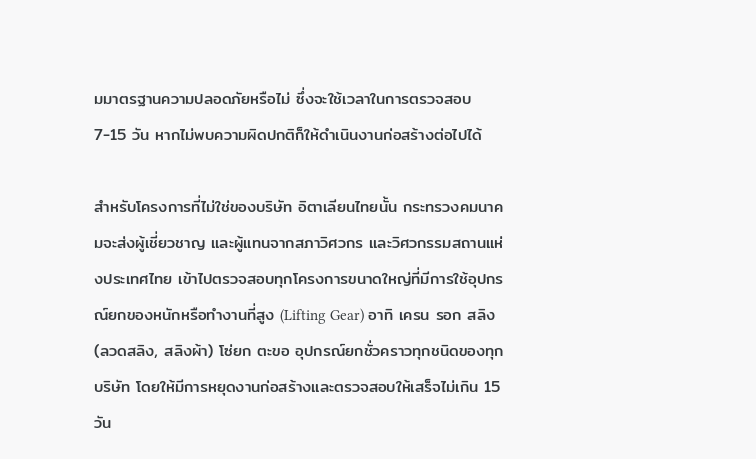มมาตรฐานความปลอดภัยหรือไม่ ซึ่งจะใช้เวลาในการตรวจสอบ 7-15 วัน หากไม่พบความผิดปกติก็ให้ดำเนินงานก่อสร้างต่อไปได้

สำหรับโครงการที่ไม่ใช่ของบริษัท อิตาเลียนไทยนั้น กระทรวงคมนาคมจะส่งผู้เชี่ยวชาญ และผู้แทนจากสภาวิศวกร และวิศวกรรมสถานแห่งประเทศไทย เข้าไปตรวจสอบทุกโครงการขนาดใหญ่ที่มีการใช้อุปกรณ์ยกของหนักหรือทำงานที่สูง (Lifting Gear) อาทิ เครน รอก สลิง (ลวดสลิง, สลิงผ้า) โซ่ยก ตะขอ อุปกรณ์ยกชั่วคราวทุกชนิดของทุกบริษัท โดยให้มีการหยุดงานก่อสร้างและตรวจสอบให้เสร็จไม่เกิน 15 วัน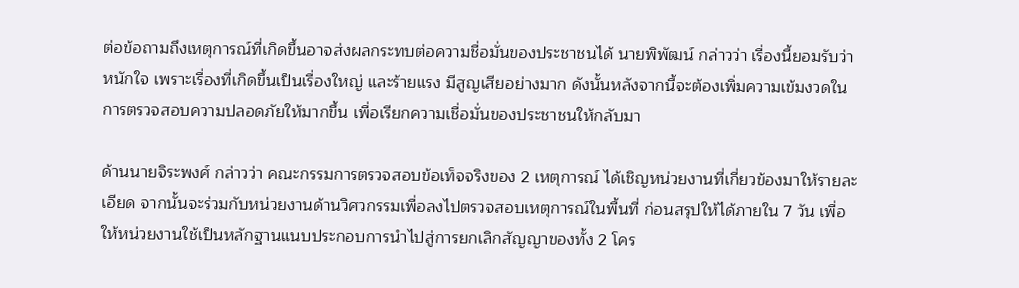ต่อข้อถามถึงเหตุการณ์ที่เกิดขึ้นอาจส่งผลกระทบต่อความชื่อมั่นของประชาชนได้ นายพิพัฒน์ กล่าวว่า เรื่องนี้ยอมรับว่าหนักใจ เพราะเรื่องที่เกิดขึ้นเป็นเรื่องใหญ่ และร้ายแรง มีสูญเสียอย่างมาก ดังนั้นหลังจากนี้จะต้องเพิ่มความเข้มงวดในการตรวจสอบความปลอดภัยให้มากขึ้น เพื่อเรียกความเชื่อมั่นของประชาชนให้กลับมา

ด้านนายจิระพงศ์ กล่าวว่า คณะกรรมการตรวจสอบข้อเท็จจริงของ 2 เหตุการณ์ ได้เชิญหน่วยงานที่เกี่ยวข้องมาให้รายละเอียด จากนั้นจะร่วมกับหน่วยงานด้านวิศวกรรมเพื่อลงไปตรวจสอบเหตุการณ์ในพื้นที่ ก่อนสรุปให้ได้ภายใน 7 วัน เพื่อให้หน่วยงานใช้เป็นหลักฐานแนบประกอบการนำไปสู่การยกเลิกสัญญาของทั้ง 2 โคร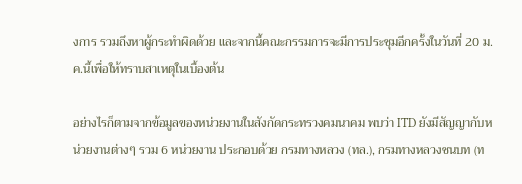งการ รวมถึงหาผู้กระทำผิดด้วย และจากนี้คณะกรรมการจะมีการประชุมอีกครั้งในวันที่ 20 ม.ค.นี้เพื่อให้ทราบสาเหตุในเบื้องต้น

อย่างไรก็ตามจากข้อมูลของหน่วยงานในสังกัดกระทรวงคมนาคม พบว่า ITD ยังมีสัญญากับหน่วยงานต่างๆ รวม 6 หน่วยงาน ประกอบด้วย กรมทางหลวง (ทล.), กรมทางหลวงชนบท (ท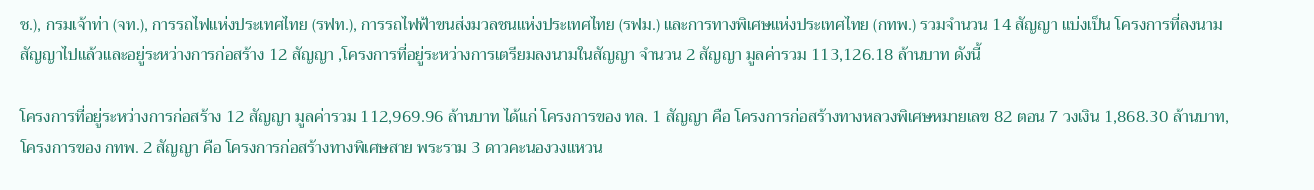ช.), กรมเจ้าท่า (จท.), การรถไฟแห่งประเทศไทย (รฟท.), การรถไฟฟ้าขนส่งมวลชนแห่งประเทศไทย (รฟม.) และการทางพิเศษแห่งประเทศไทย (กทพ.) รวมจำนวน 14 สัญญา แบ่งเป็น โครงการที่ลงนามสัญญาไปแล้วและอยู่ระหว่างการก่อสร้าง 12 สัญญา ,โครงการที่อยู่ระหว่างการเตรียมลงนามในสัญญา จำนวน 2 สัญญา มูลค่ารวม 113,126.18 ล้านบาท ดังนี้

โครงการที่อยู่ระหว่างการก่อสร้าง 12 สัญญา มูลค่ารวม 112,969.96 ล้านบาท ได้แก่ โครงการของ ทล. 1 สัญญา คือ โครงการก่อสร้างทางหลวงพิเศษหมายเลข 82 ตอน 7 วงเงิน 1,868.30 ล้านบาท,โครงการของ กทพ. 2 สัญญา คือ โครงการก่อสร้างทางพิเศษสาย พระราม 3 ดาวคะนองวงแหวน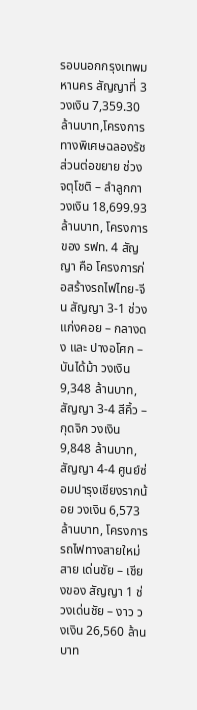รอบนอกกรุงเทพมหานคร สัญญาที่ 3 วงเงิน 7,359.30 ล้านบาท,โครงการทางพิเศษฉลองรัชส่วนต่อขยาย ช่วงจตุโชติ – ลำลูกกา วงเงิน 18,699.93 ล้านบาท, โครงการของ รฟท. 4 สัญญา คือ โครงการก่อสร้างรถไฟไทย-จีน สัญญา 3-1 ช่วง แก่งคอย – กลางดง และ ปางอโศก – บันได้ม้า วงเงิน 9,348 ล้านบาท, สัญญา 3-4 สีคิ้ว – กุดจิก วงเงิน 9,848 ล้านบาท, สัญญา 4-4 ศูนย์ซ่อมปารุงเชียงรากน้อย วงเงิน 6,573 ล้านบาท, โครงการรถไฟทางสายใหม่ สาย เด่นชัย – เชียงของ สัญญา 1 ช่วงเด่นชัย – งาว วงเงิน 26,560 ล้านบาท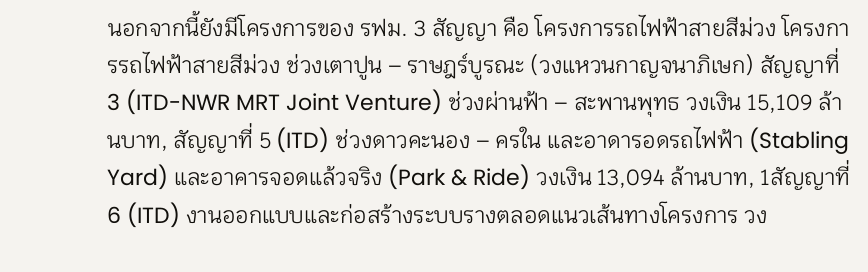นอกจากนี้ยังมีโครงการของ รฟม. 3 สัญญา คือ โครงการรถไฟฟ้าสายสีม่วง โครงการรถไฟฟ้าสายสีม่วง ช่วงเตาปูน – ราษฎร์บูรณะ (วงแหวนกาญจนาภิเษก) สัญญาที่ 3 (ITD-NWR MRT Joint Venture) ช่วงผ่านฟ้า – สะพานพุทธ วงเงิน 15,109 ล้านบาท, สัญญาที่ 5 (ITD) ช่วงดาวคะนอง – ครใน และอาดารอดรถไฟฟ้า (Stabling Yard) และอาคารจอดแล้วจริง (Park & Ride) วงเงิน 13,094 ล้านบาท, 1สัญญาที่ 6 (ITD) งานออกแบบและก่อสร้างระบบรางตลอดแนวเส้นทางโครงการ วง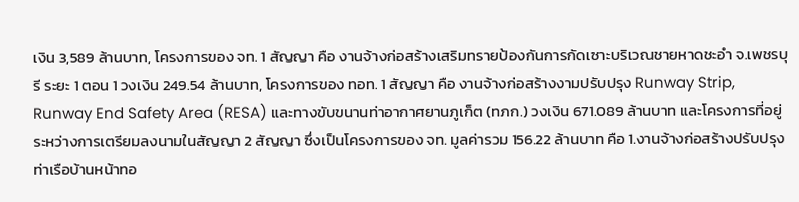เงิน 3,589 ล้านบาท, โครงการของ จท. 1 สัญญา คือ งานจ้างก่อสร้างเสริมทรายป้องกันการกัดเซาะบริเวณชายหาดชะอำ จ.เพชรบุรี ระยะ 1 ตอน 1 วงเงิน 249.54 ล้านบาท, โครงการของ ทอท. 1 สัญญา คือ งานจ้างก่อสร้างงามปรับปรุง Runway Strip, Runway End Safety Area (RESA) และทางขับขนานท่าอากาศยานภูเก็ต (ทภก.) วงเงิน 671.089 ล้านบาท และโครงการที่อยู่ระหว่างการเตรียมลงนามในสัญญา 2 สัญญา ซึ่งเป็นโครงการของ จท. มูลค่ารวม 156.22 ล้านบาท คือ 1.งานจ้างก่อสร้างปรับปรุงท่าเรือบ้านหน้าทอ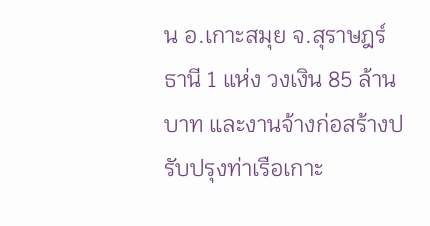น อ.เกาะสมุย จ.สุราษฎร์ธานี 1 แห่ง วงเงิน 85 ล้านบาท และงานจ้างก่อสร้างปรับปรุงท่าเรือเกาะ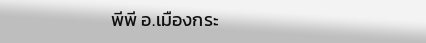พีพี อ.เมืองกระ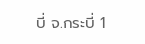บี่ จ.กระบี่ 1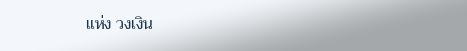แห่ง วงเงิน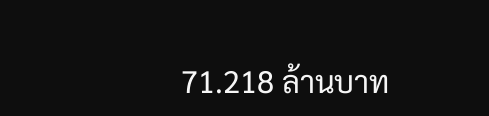71.218 ล้านบาท